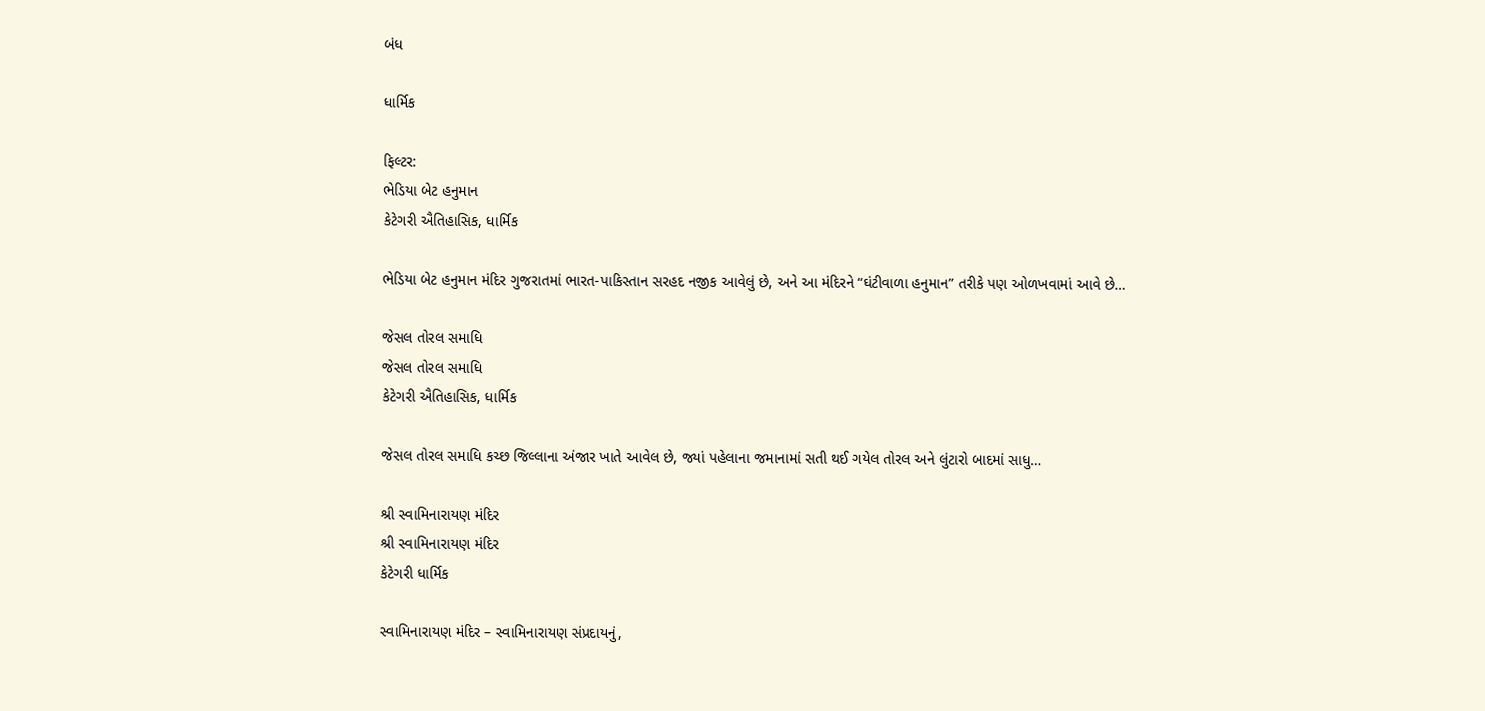બંધ

ધાર્મિક

ફિલ્ટર:
ભેડિયા બેટ હનુમાન
કેટેગરી ઐતિહાસિક, ધાર્મિક

ભેડિયા બેટ હનુમાન મંદિર ગુજરાતમાં ભારત-પાકિસ્તાન સરહદ નજીક આવેલું છે, અને આ મંદિરને “ઘંટીવાળા હનુમાન” તરીકે પણ ઓળખવામાં આવે છે…

જેસલ તોરલ સમાધિ
જેસલ તોરલ સમાધિ
કેટેગરી ઐતિહાસિક, ધાર્મિક

જેસલ તોરલ સમાધિ કચ્છ જિલ્લાના અંજાર ખાતે આવેલ છે, જ્યાં પહેલાના જમાનામાં સતી થઈ ગયેલ તોરલ અને લુંટારો બાદમાં સાધુ…

શ્રી સ્વામિનારાયણ મંદિર
શ્રી સ્વામિનારાયણ મંદિર
કેટેગરી ધાર્મિક

સ્વામિનારાયણ મંદિર – સ્વામિનારાયણ સંપ્રદાયનું,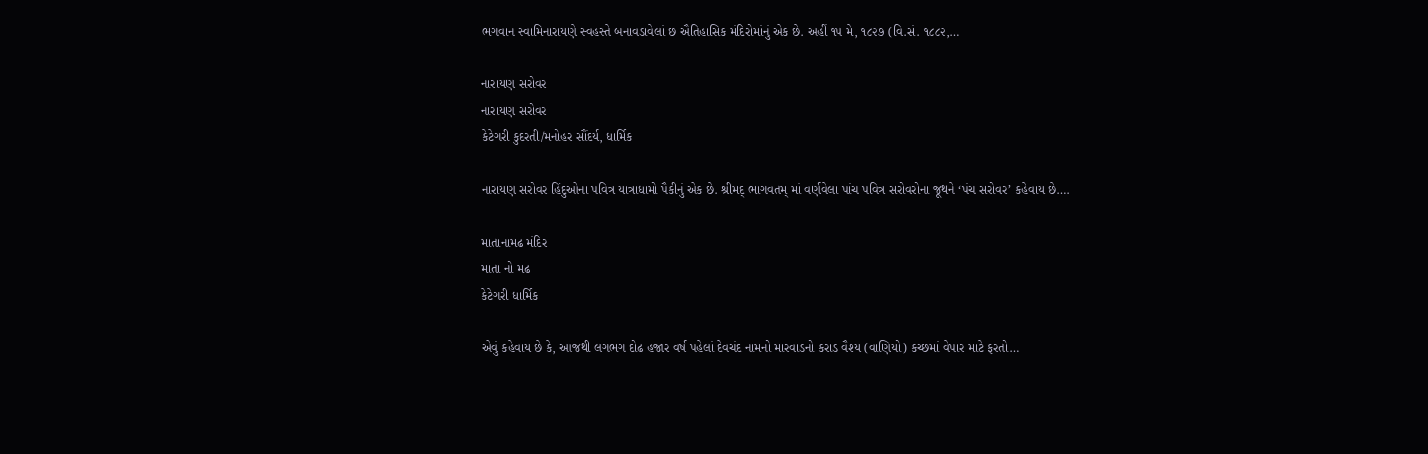ભગવાન સ્વામિનારાયણે સ્વહસ્તે બનાવડાવેલાં છ ઐતિહાસિક મંદિરોમાંનું એક છે. અહીં ૧૫ મે, ૧૮૨૭ (વિ.સં. ૧૮૮૨,…

નારાયણ સરોવર
નારાયણ સરોવર
કેટેગરી કુદરતી/મનોહર સૌંદર્ય, ધાર્મિક

નારાયણ સરોવર હિંદુઓના પવિત્ર યાત્રાધામો પૈકીનું એક છે. શ્રીમદ્ ભાગવતમ્ માં વર્ણવેલા પાંચ પવિત્ર સરોવરોના જૂથને ‘પંચ સરોવર’ કહેવાય છે….

માતાનામઢ મંદિર
માતા નો મઢ
કેટેગરી ધાર્મિક

એવું કહેવાય છે કે, આજથી લગભગ દોઢ હજાર વર્ષ પહેલાં દેવચંદ નામનો મારવાડનો કરાડ વૈશ્ય (વાણિયો) કચ્છમાં વેપાર માટે ફરતો…